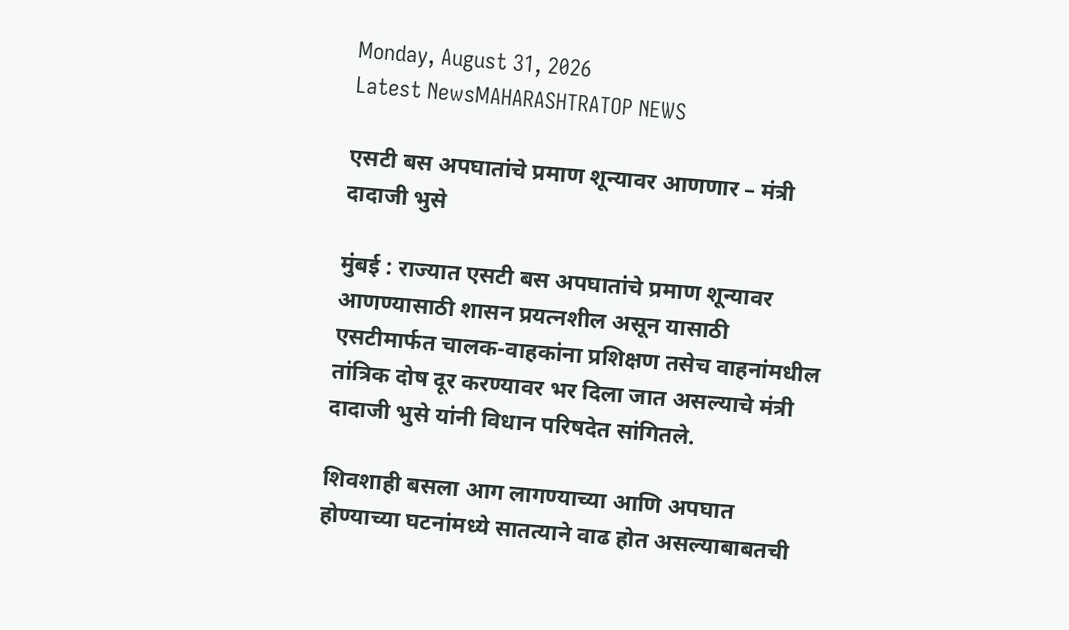Monday, August 31, 2026
Latest NewsMAHARASHTRATOP NEWS

एसटी बस अपघातांचे प्रमाण शून्यावर आणणार – मंत्री दादाजी भुसे

मुंबई : राज्यात एसटी बस अपघातांचे प्रमाण शून्यावर आणण्यासाठी शासन प्रयत्नशील असून यासाठी एसटीमार्फत चालक-वाहकांना प्रशिक्षण तसेच वाहनांमधील तांत्रिक दोष दूर करण्यावर भर दिला जात असल्याचे मंत्री दादाजी भुसे यांनी विधान परिषदेत सांगितले.

शिवशाही बसला आग लागण्याच्या आणि अपघात होण्याच्या घटनांमध्ये सातत्याने वाढ होत असल्याबाबतची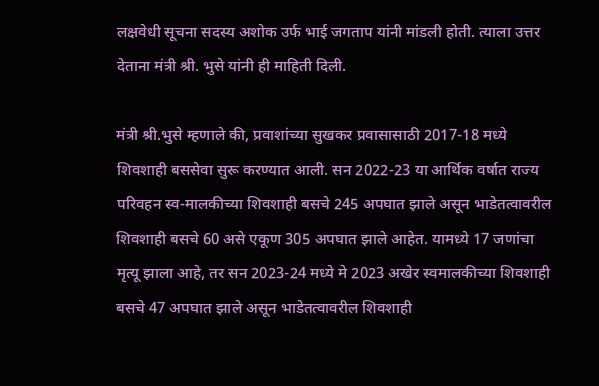लक्षवेधी सूचना सदस्य अशोक उर्फ भाई जगताप यांनी मांडली होती. त्याला उत्तर देताना मंत्री श्री. भुसे यांनी ही माहिती दिली.

मंत्री श्री.भुसे म्हणाले की, प्रवाशांच्या सुखकर प्रवासासाठी 2017-18 मध्ये शिवशाही बससेवा सुरू करण्यात आली. सन 2022-23 या आर्थिक वर्षात राज्य परिवहन स्व-मालकीच्या शिवशाही बसचे 245 अपघात झाले असून भाडेतत्वावरील शिवशाही बसचे 60 असे एकूण 305 अपघात झाले आहेत. यामध्ये 17 जणांचा मृत्यू झाला आहे, तर सन 2023-24 मध्ये मे 2023 अखेर स्वमालकीच्या शिवशाही बसचे 47 अपघात झाले असून भाडेतत्वावरील शिवशाही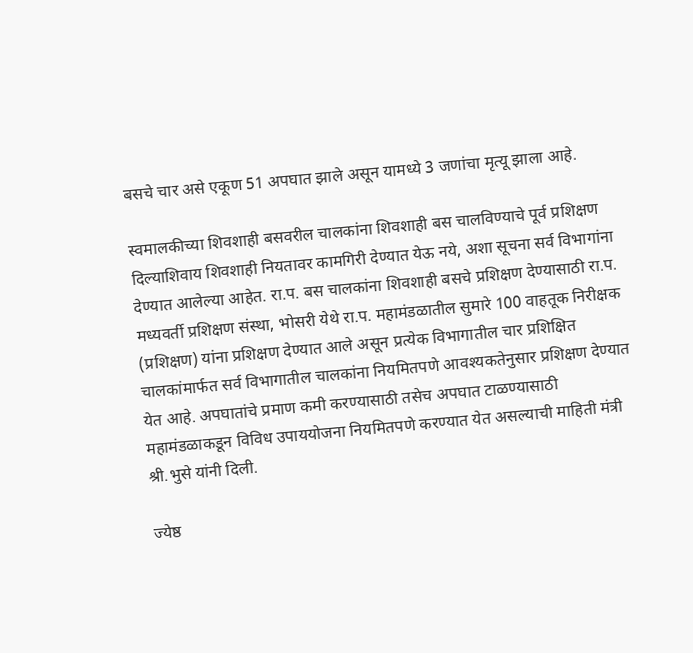बसचे चार असे एकूण 51 अपघात झाले असून यामध्ये 3 जणांचा मृत्यू झाला आहे.

स्वमालकीच्या शिवशाही बसवरील चालकांना शिवशाही बस चालविण्याचे पूर्व प्रशिक्षण दिल्याशिवाय शिवशाही नियतावर कामगिरी देण्यात येऊ नये, अशा सूचना सर्व विभागांना देण्यात आलेल्या आहेत. रा.प. बस चालकांना शिवशाही बसचे प्रशिक्षण देण्यासाठी रा.प. मध्यवर्ती प्रशिक्षण संस्था, भोसरी येथे रा.प. महामंडळातील सुमारे 100 वाहतूक निरीक्षक (प्रशिक्षण) यांना प्रशिक्षण देण्यात आले असून प्रत्येक विभागातील चार प्रशिक्षित चालकांमार्फत सर्व विभागातील चालकांना नियमितपणे आवश्यकतेनुसार प्रशिक्षण देण्यात येत आहे. अपघातांचे प्रमाण कमी करण्यासाठी तसेच अपघात टाळण्यासाठी महामंडळाकडून विविध उपाययोजना नियमितपणे करण्यात येत असल्याची माहिती मंत्री श्री.भुसे यांनी दिली.

ज्येष्ठ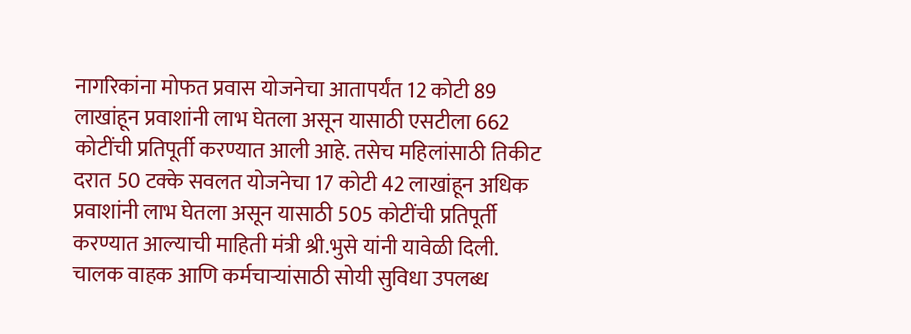नागरिकांना मोफत प्रवास योजनेचा आतापर्यंत 12 कोटी 89 लाखांहून प्रवाशांनी लाभ घेतला असून यासाठी एसटीला 662 कोटींची प्रतिपूर्ती करण्यात आली आहे. तसेच महिलांसाठी तिकीट दरात 50 टक्के सवलत योजनेचा 17 कोटी 42 लाखांहून अधिक प्रवाशांनी लाभ घेतला असून यासाठी 505 कोटींची प्रतिपूर्ती करण्यात आल्याची माहिती मंत्री श्री.भुसे यांनी यावेळी दिली. चालक वाहक आणि कर्मचाऱ्यांसाठी सोयी सुविधा उपलब्ध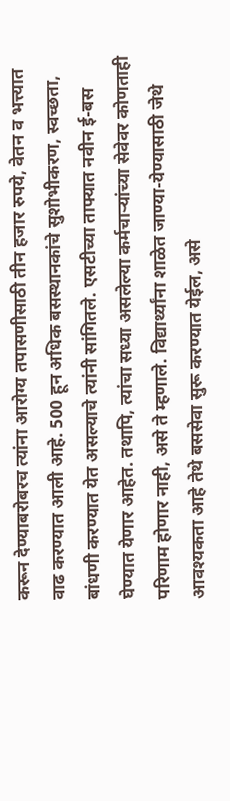करून देण्याबरोबरच त्यांना आरोग्य तपासणीसाठी तीन हजार रुपये, वेतन व भत्त्यात वाढ करण्यात आली आहे. 500 हून अधिक बसस्थानकांचे सुशोभीकरण, स्वच्छता, बांधणी करण्यात येत असल्याचे त्यांनी सांगितले. एसटीच्या ताफ्यात नवीन ई-बस घेण्यात येणार आहेत. तथापि, त्यांचा सध्या असलेल्या कर्मचाऱ्यांच्या सेवेवर कोणताही परिणाम होणार नाही, असे ते म्हणाले. विद्यार्थ्यांना शाळेत जाण्या-येण्यासाठी जेथे आवश्यकता आहे तेथे बससेवा सुरू करण्यात येईल, असे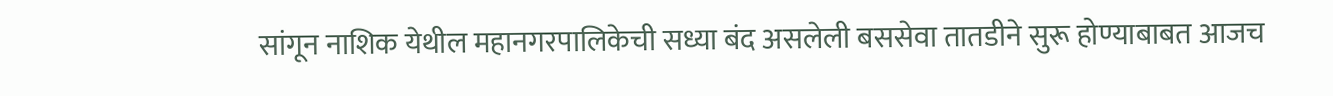सांगून नाशिक येथील महानगरपालिकेची सध्या बंद असलेली बससेवा तातडीने सुरू होण्याबाबत आजच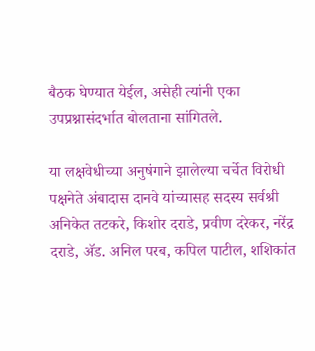बैठक घेण्यात येईल, असेही त्यांनी एका उपप्रश्नासंदर्भात बोलताना सांगितले.

या लक्षवेधीच्या अनुषंगाने झालेल्या चर्चेत विरोधी पक्षनेते अंबादास दानवे यांच्यासह सदस्य सर्वश्री अनिकेत तटकरे, किशोर दराडे, प्रवीण दरेकर, नरेंद्र दराडे, ॲड. अनिल परब, कपिल पाटील, शशिकांत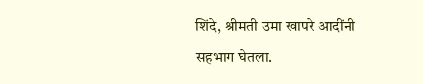शिंदे, श्रीमती उमा खापरे आदींनी सहभाग घेतला.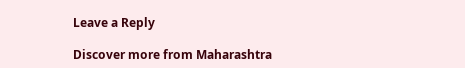Leave a Reply

Discover more from Maharashtra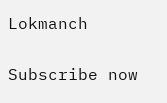Lokmanch

Subscribe now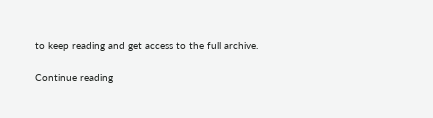to keep reading and get access to the full archive.

Continue reading